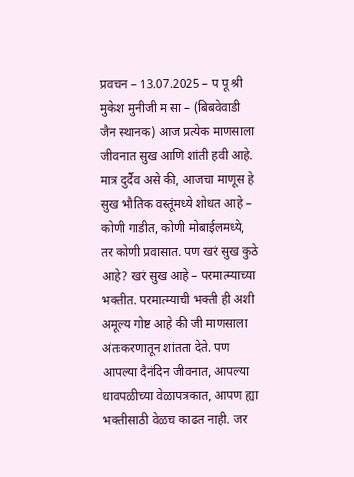प्रवचन – 13.07.2025 – प पू श्री मुकेश मुनीजी म सा – (बिबवेवाडी जैन स्थानक) आज प्रत्येक माणसाला जीवनात सुख आणि शांती हवी आहे. मात्र दुर्दैव असे की, आजचा माणूस हे सुख भौतिक वस्तूंमध्ये शोधत आहे – कोणी गाडीत, कोणी मोबाईलमध्ये, तर कोणी प्रवासात. पण खरं सुख कुठे आहे? खरं सुख आहे – परमात्म्याच्या भक्तीत. परमात्म्याची भक्ती ही अशी अमूल्य गोष्ट आहे की जी माणसाला अंतःकरणातून शांतता देते. पण आपल्या दैनंदिन जीवनात, आपल्या धावपळीच्या वेळापत्रकात, आपण ह्या भक्तीसाठी वेळच काढत नाही. जर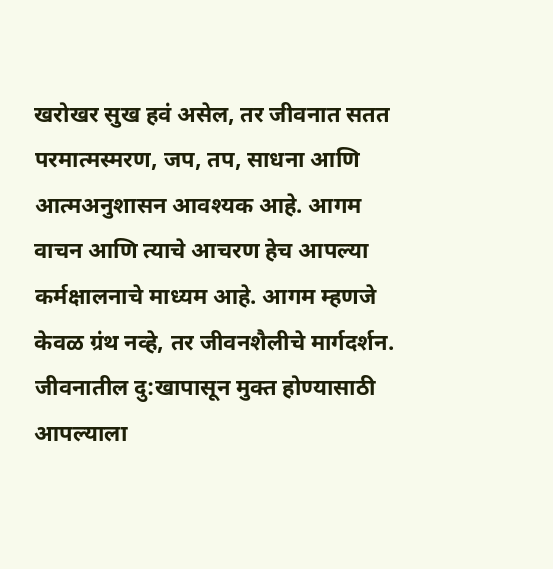खरोखर सुख हवं असेल, तर जीवनात सतत परमात्मस्मरण, जप, तप, साधना आणि आत्मअनुशासन आवश्यक आहे. आगम वाचन आणि त्याचे आचरण हेच आपल्या कर्मक्षालनाचे माध्यम आहे. आगम म्हणजे केवळ ग्रंथ नव्हे, तर जीवनशैलीचे मार्गदर्शन. जीवनातील दु:खापासून मुक्त होण्यासाठी आपल्याला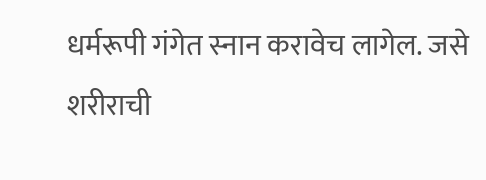धर्मरूपी गंगेत स्नान करावेच लागेल. जसे शरीराची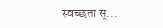स्वच्छता स्...